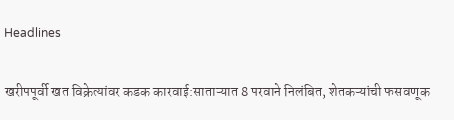Headlines

खरीपपूर्वी खत विक्रेत्यांवर कडक कारवाई:साताऱ्यात 8 परवाने निलंबित, शेतकऱ्यांची फसवणूक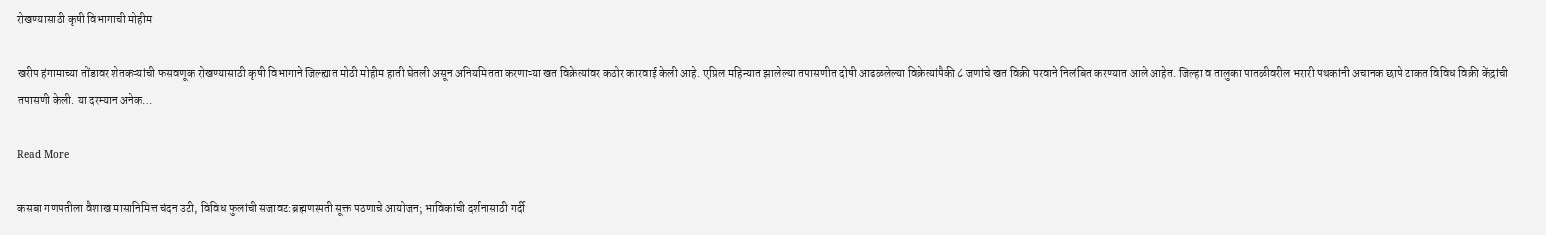रोखण्यासाठी कृषी विभागाची मोहीम

खरीप हंगामाच्या तोंडावर शेतकऱ्यांची फसवणूक रोखण्यासाठी कृषी विभागाने जिल्ह्यात मोठी मोहीम हाती घेतली असून अनियमितता करणाऱ्या खत विक्रेत्यांवर कठोर कारवाई केली आहे. एप्रिल महिन्यात झालेल्या तपासणीत दोषी आढळलेल्या विक्रेत्यांपैकी ८ जणांचे खत विक्री परवाने निलंबित करण्यात आले आहेत. जिल्हा व तालुका पातळीवरील भरारी पथकांनी अचानक छापे टाकत विविध विक्री केंद्रांची तपासणी केली. या दरम्यान अनेक…

Read More

कसबा गणपतीला वैशाख मासानिमित्त चंदन उटी, विविध फुलांची सजावट:ब्रह्मणस्पती सूक्त पठणाचे आयोजन; भाविकांची दर्शनासाठी गर्दी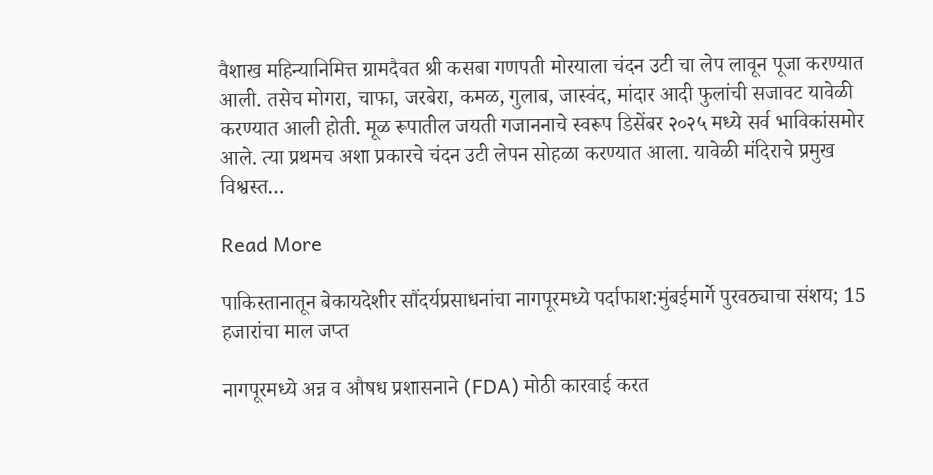वैशाख महिन्यानिमित्त ग्रामदैवत श्री कसबा गणपती मोरयाला चंदन उटी चा लेप लावून पूजा करण्यात आली. तसेच मोगरा, चाफा, जरबेरा, कमळ, गुलाब, जास्वंद, मांदार आदी फुलांची सजावट यावेळी करण्यात आली होती. मूळ रूपातील जयती गजाननाचे स्वरूप डिसेंबर २०२५ मध्ये सर्व भाविकांसमोर आले. त्या प्रथमच अशा प्रकारचे चंदन उटी लेपन सोहळा करण्यात आला. यावेळी मंदिराचे प्रमुख विश्वस्त…

Read More

पाकिस्तानातून बेकायदेशीर सौंदर्यप्रसाधनांचा नागपूरमध्ये पर्दाफाश:मुंबईमार्गे पुरवठ्याचा संशय; 15 हजारांचा माल जप्त

नागपूरमध्ये अन्न व औषध प्रशासनाने (FDA) मोठी कारवाई करत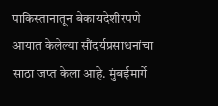पाकिस्तानातून बेकायदेशीरपणे आयात केलेल्या सौंदर्यप्रसाधनांचा साठा जप्त केला आहे. मुंबईमार्गे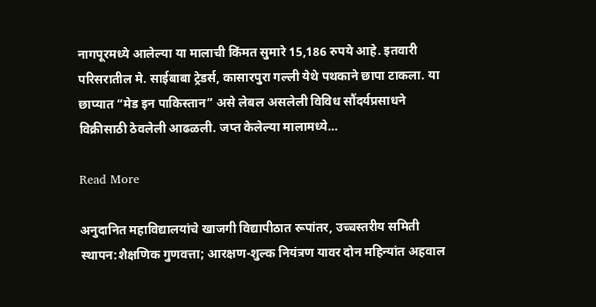नागपूरमध्ये आलेल्या या मालाची किंमत सुमारे 15,186 रुपये आहे. इतवारी परिसरातील मे. साईबाबा ट्रेडर्स, कासारपुरा गल्ली येथे पथकाने छापा टाकला. या छाप्यात “मेड इन पाकिस्तान” असे लेबल असलेली विविध सौंदर्यप्रसाधने विक्रीसाठी ठेवलेली आढळली. जप्त केलेल्या मालामध्ये…

Read More

अनुदानित महाविद्यालयांचे खाजगी विद्यापीठात रूपांतर, उच्चस्तरीय समिती स्थापन:शैक्षणिक गुणवत्ता; आरक्षण-शुल्क नियंत्रण यावर दोन महिन्यांत अहवाल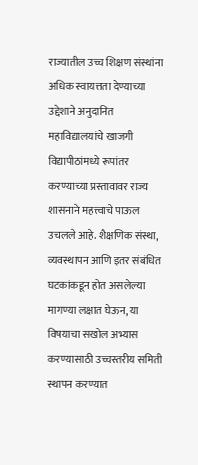राज्यातील उच्च शिक्षण संस्थांना अधिक स्वायत्तता देण्याच्या उद्देशाने अनुदानित महाविद्यालयांचे खाजगी विद्यापीठांमध्ये रूपांतर करण्याच्या प्रस्तावावर राज्य शासनाने महत्त्वाचे पाऊल उचलले आहे. शैक्षणिक संस्था, व्यवस्थापन आणि इतर संबंधित घटकांकडून होत असलेल्या मागण्या लक्षात घेऊन, या विषयाचा सखोल अभ्यास करण्यासाठी उच्चस्तरीय समिती स्थापन करण्यात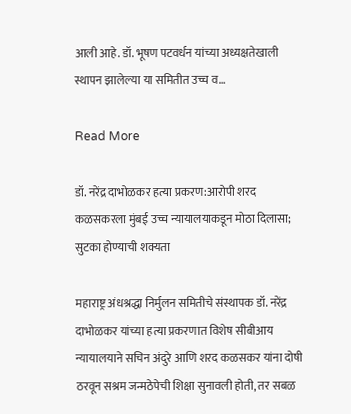आली आहे. डॉ. भूषण पटवर्धन यांच्या अध्यक्षतेखाली स्थापन झालेल्या या समितीत उच्च व…

Read More

डॉ. नरेंद्र दाभोळकर हत्या प्रकरण:आरोपी शरद कळसकरला मुंबई उच्च न्यायालयाकडून मोठा दिलासा; सुटका होण्याची शक्यता

महाराष्ट्र अंधश्रद्धा निर्मुलन समितीचे संस्थापक डॉ. नरेंद्र दाभोळकर यांच्या हत्या प्रकरणात विशेष सीबीआय न्यायालयाने सचिन अंदुरे आणि शरद कळसकर यांना दोषी ठरवून सश्रम जन्मठेपेची शिक्षा सुनावली होती, तर सबळ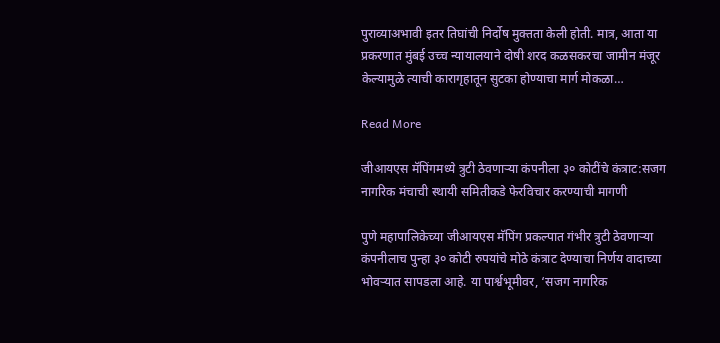पुराव्याअभावी इतर तिघांची निर्दोष मुक्तता केली होती. मात्र, आता या प्रकरणात मुंबई उच्च न्यायालयाने दोषी शरद कळसकरचा जामीन मंजूर केल्यामुळे त्याची कारागृहातून सुटका होण्याचा मार्ग मोकळा…

Read More

जीआयएस मॅपिंगमध्ये त्रुटी ठेवणाऱ्या कंपनीला ३० कोटींचे कंत्राट:सजग नागरिक मंचाची स्थायी समितीकडे फेरविचार करण्याची मागणी

पुणे महापालिकेच्या जीआयएस मॅपिंग प्रकल्पात गंभीर त्रुटी ठेवणाऱ्या कंपनीलाच पुन्हा ३० कोटी रुपयांचे मोठे कंत्राट देण्याचा निर्णय वादाच्या भोवऱ्यात सापडला आहे. या पार्श्वभूमीवर, ‘सजग नागरिक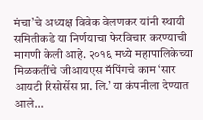मंचा’चे अध्यक्ष विवेक वेलणकर यांनी स्थायी समितीकडे या निर्णयाचा फेरविचार करण्याची मागणी केली आहे. २०१६ मध्ये महापालिकेच्या मिळकतींचे जीआयएस मॅपिंगचे काम ‘सार आयटी रिसोर्सेस प्रा. लि.’ या कंपनीला देण्यात आले…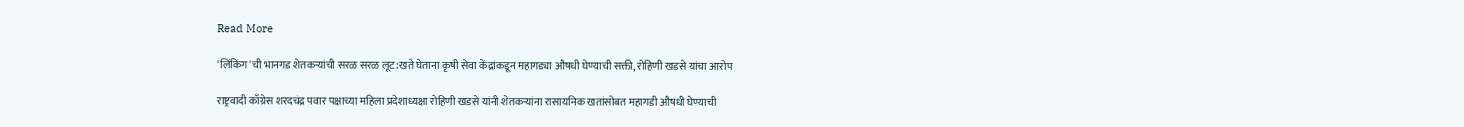Read More

'लिंकिंग'ची भानगड शेतकऱ्यांची सरळ सरळ लूट:खते घेताना कृषी सेवा केंद्रांकडून महागड्या औषधी घेण्याची सक्ती, रोहिणी खडसे यांचा आरोप

राष्ट्रवादी काँग्रेस शरदचंद्र पवार पक्षाच्या महिला प्रदेशाध्यक्षा रोहिणी खडसे यांनी शेतकऱ्यांना रासायनिक खतांसोबत महागडी औषधी घेण्याची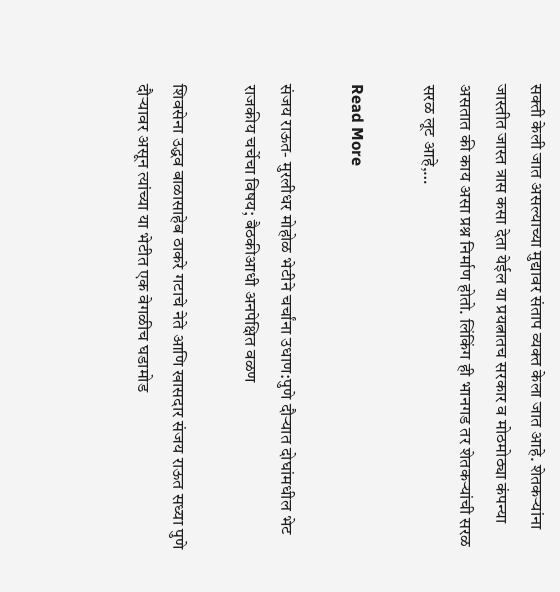सक्ती केली जात असल्याच्या मुद्यावर संताप व्यक्त केला जात आहे. शेतकऱ्यांना जास्तीत जास्त त्रास कसा देता येईल या प्रयत्नातच सरकार व मोठमोठ्या कंपन्या असतात की काय असा प्रश्न निर्माण होतो. लिंकिंग ही भानगड तर शेतकऱ्यांची सरळ सरळ लूट आहे,…

Read More

संजय राऊत- मुरलीधर मोहोळ भेटीने चर्चांना उधाण:पुणे दौऱ्यात दोघांमधील भेट राजकीय चर्चेचा विषय; बैठकीआधी अनपेक्षित वळण

शिवसेना उद्धव बाळासाहेब ठाकरे गटाचे नेते आणि खासदार संजय राऊत सध्या पुणे दौऱ्यावर असून त्यांच्या या भेटीत एक वेगळीच घडामोड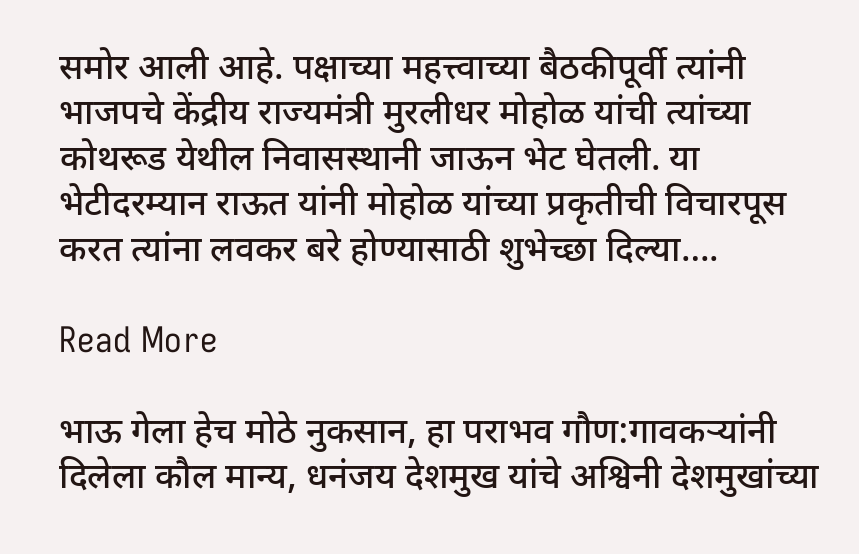समोर आली आहे. पक्षाच्या महत्त्वाच्या बैठकीपूर्वी त्यांनी भाजपचे केंद्रीय राज्यमंत्री मुरलीधर मोहोळ यांची त्यांच्या कोथरूड येथील निवासस्थानी जाऊन भेट घेतली. या भेटीदरम्यान राऊत यांनी मोहोळ यांच्या प्रकृतीची विचारपूस करत त्यांना लवकर बरे होण्यासाठी शुभेच्छा दिल्या….

Read More

भाऊ गेला हेच मोठे नुकसान, हा पराभव गौण:गावकऱ्यांनी दिलेला कौल मान्य, धनंजय देशमुख यांचे अश्विनी देशमुखांच्या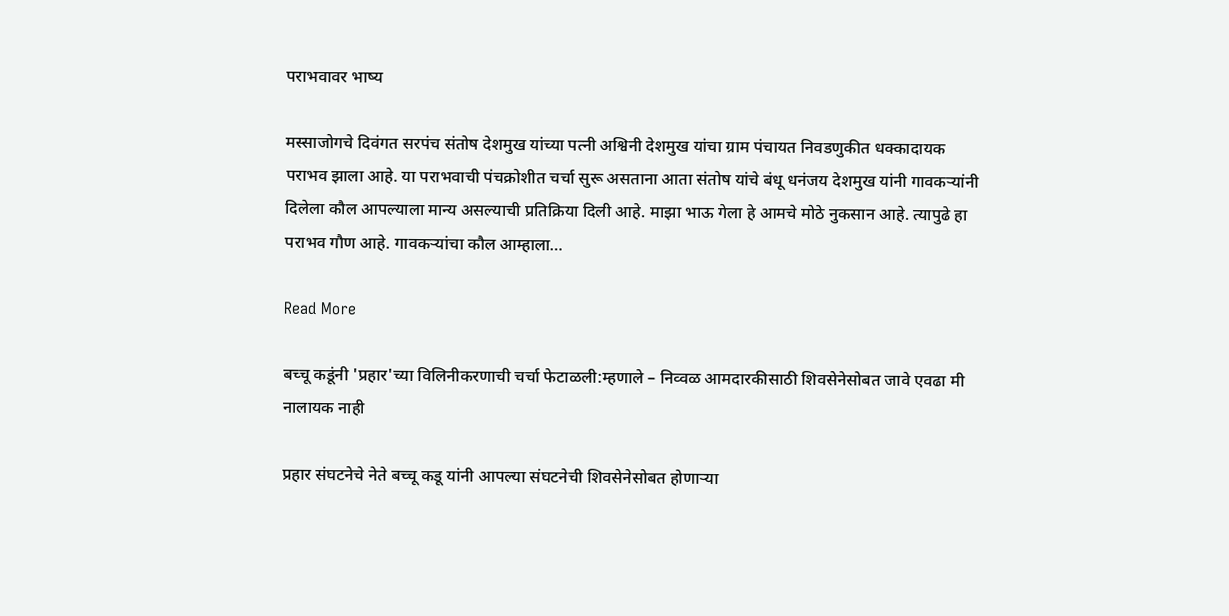पराभवावर भाष्य

मस्साजोगचे दिवंगत सरपंच संतोष देशमुख यांच्या पत्नी अश्विनी देशमुख यांचा ग्राम पंचायत निवडणुकीत धक्कादायक पराभव झाला आहे. या पराभवाची पंचक्रोशीत चर्चा सुरू असताना आता संतोष यांचे बंधू धनंजय देशमुख यांनी गावकऱ्यांनी दिलेला कौल आपल्याला मान्य असल्याची प्रतिक्रिया दिली आहे. माझा भाऊ गेला हे आमचे मोठे नुकसान आहे. त्यापुढे हा पराभव गौण आहे. गावकऱ्यांचा कौल आम्हाला…

Read More

बच्चू कडूंनी 'प्रहार'च्या विलिनीकरणाची चर्चा फेटाळली:म्हणाले – निव्वळ आमदारकीसाठी शिवसेनेसोबत जावे एवढा मी नालायक नाही

प्रहार संघटनेचे नेते बच्चू कडू यांनी आपल्या संघटनेची शिवसेनेसोबत होणाऱ्या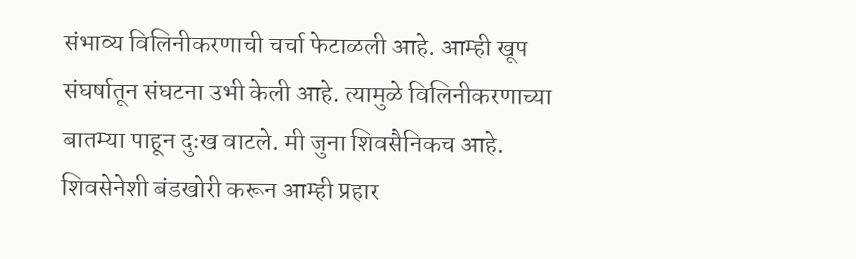संभाव्य विलिनीकरणाची चर्चा फेटाळली आहे. आम्ही खूप संघर्षातून संघटना उभी केली आहे. त्यामुळे विलिनीकरणाच्या बातम्या पाहून दुःख वाटले. मी जुना शिवसैनिकच आहे. शिवसेनेशी बंडखोरी करून आम्ही प्रहार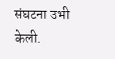संघटना उभी केली.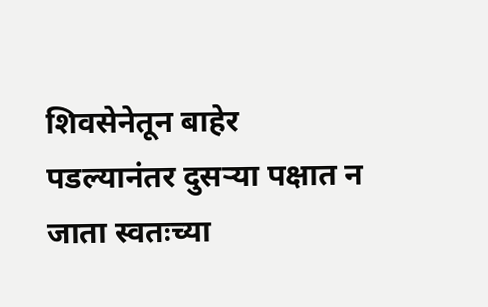शिवसेनेतून बाहेर पडल्यानंतर दुसऱ्या पक्षात न जाता स्वतःच्या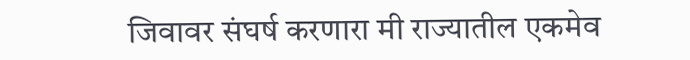जिवावर संघर्ष करणारा मी राज्यातील एकमेव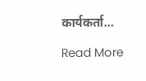कार्यकर्ता…

Read More